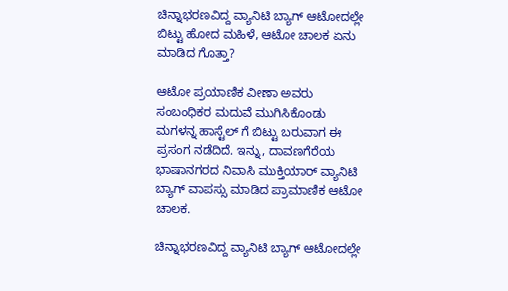ಚಿನ್ನಾಭರಣವಿದ್ದ ವ್ಯಾನಿಟಿ ಬ್ಯಾಗ್ ಆಟೋದಲ್ಲೇ ಬಿಟ್ಟು ಹೋದ ಮಹಿಳೆ, ಆಟೋ ಚಾಲಕ ಏನು ಮಾಡಿದ ಗೊತ್ತಾ?

ಆಟೋ ಪ್ರಯಾಣಿಕ ವೀಣಾ ಅವರು ಸಂಬಂಧಿಕರ ಮದುವೆ ಮುಗಿಸಿಕೊಂಡು ಮಗಳನ್ನ ಹಾಸ್ಟೆಲ್ ಗೆ ಬಿಟ್ಟು ಬರುವಾಗ ಈ ಪ್ರಸಂಗ ನಡೆದಿದೆ. ಇನ್ನು, ದಾವಣಗೆರೆಯ ಭಾಷಾನಗರದ ನಿವಾಸಿ ಮುಕ್ತಿಯಾರ್ ವ್ಯಾನಿಟಿ ಬ್ಯಾಗ್ ವಾಪಸ್ಸು ಮಾಡಿದ ಪ್ರಾಮಾಣಿಕ ಆಟೋ ಚಾಲಕ.

ಚಿನ್ನಾಭರಣವಿದ್ದ ವ್ಯಾನಿಟಿ ಬ್ಯಾಗ್ ಆಟೋದಲ್ಲೇ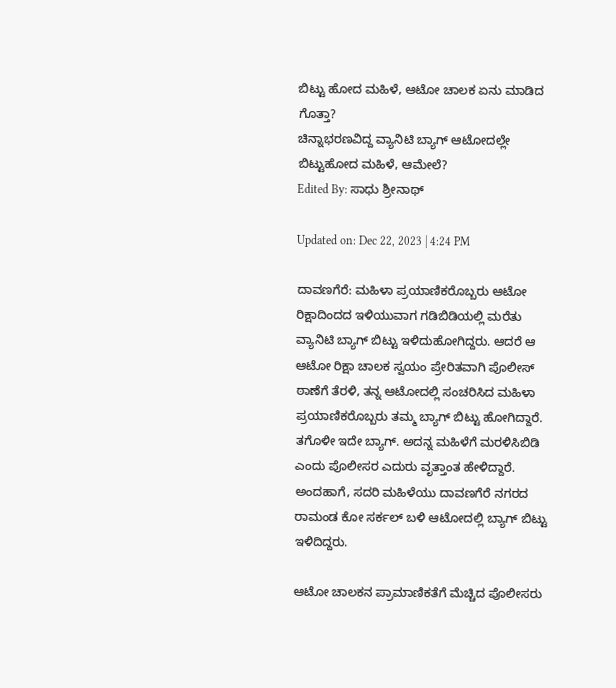ಬಿಟ್ಟು ಹೋದ ಮಹಿಳೆ, ಆಟೋ ಚಾಲಕ ಏನು ಮಾಡಿದ ಗೊತ್ತಾ?
ಚಿನ್ನಾಭರಣವಿದ್ದ ವ್ಯಾನಿಟಿ ಬ್ಯಾಗ್ ಆಟೋದಲ್ಲೇ ಬಿಟ್ಟುಹೋದ ಮಹಿಳೆ, ಆಮೇಲೆ?
Edited By: ಸಾಧು ಶ್ರೀನಾಥ್

Updated on: Dec 22, 2023 | 4:24 PM

ದಾವಣಗೆರೆ: ಮಹಿಳಾ ಪ್ರಯಾಣಿಕರೊಬ್ಬರು ಆಟೋ ರಿಕ್ಷಾದಿಂದದ ಇಳಿಯುವಾಗ ಗಡಿಬಿಡಿಯಲ್ಲಿ ಮರೆತು ವ್ಯಾನಿಟಿ ಬ್ಯಾಗ್ ಬಿಟ್ಟು ಇಳಿದುಹೋಗಿದ್ದರು. ಆದರೆ ಆ ಆಟೋ ರಿಕ್ಷಾ ಚಾಲಕ ಸ್ವಯಂ ಪ್ರೇರಿತವಾಗಿ ಪೊಲೀಸ್ ಠಾಣೆಗೆ ತೆರಳಿ, ತನ್ನ ಆಟೋದಲ್ಲಿ ಸಂಚರಿಸಿದ ಮಹಿಳಾ ಪ್ರಯಾಣಿಕರೊಬ್ಬರು ತಮ್ಮ ಬ್ಯಾಗ್ ಬಿಟ್ಟು ಹೋಗಿದ್ದಾರೆ. ತಗೊಳೀ ಇದೇ ಬ್ಯಾಗ್. ಅದನ್ನ ಮಹಿಳೆಗೆ ಮರಳಿಸಿಬಿಡಿ ಎಂದು ಪೊಲೀಸರ ಎದುರು ವೃತ್ತಾಂತ ಹೇಳಿದ್ದಾರೆ. ಅಂದಹಾಗೆ, ಸದರಿ ಮಹಿಳೆಯು ದಾವಣಗೆರೆ ನಗರದ ರಾಮಂಡ ಕೋ ಸರ್ಕಲ್ ಬಳಿ ಆಟೋದಲ್ಲಿ ಬ್ಯಾಗ್ ಬಿಟ್ಟು ಇಳಿದಿದ್ದರು.

ಆಟೋ ಚಾಲಕನ ಪ್ರಾಮಾಣಿಕತೆಗೆ ಮೆಚ್ಚಿದ ಪೊಲೀಸರು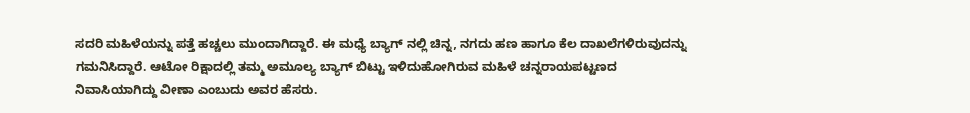ಸದರಿ ಮಹಿಳೆಯನ್ನು ಪತ್ತೆ ಹಚ್ಚಲು ಮುಂದಾಗಿದ್ದಾರೆ. ಈ ಮಧ್ಯೆ ಬ್ಯಾಗ್ ನಲ್ಲಿ ಚಿನ್ನ, ನಗದು ಹಣ ಹಾಗೂ ಕೆಲ ದಾಖಲೆಗಳಿರುವುದನ್ನು ಗಮನಿಸಿದ್ದಾರೆ. ಆಟೋ ರಿಕ್ಷಾದಲ್ಲಿ ತಮ್ಮ ಅಮೂಲ್ಯ ಬ್ಯಾಗ್ ಬಿಟ್ಟು ಇಳಿದುಹೋಗಿರುವ ಮಹಿಳೆ ಚನ್ನರಾಯಪಟ್ಟಣದ ನಿವಾಸಿಯಾಗಿದ್ದು ವೀಣಾ ಎಂಬುದು ಅವರ ಹೆಸರು.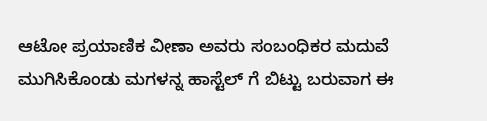ಆಟೋ ಪ್ರಯಾಣಿಕ ವೀಣಾ ಅವರು ಸಂಬಂಧಿಕರ ಮದುವೆ ಮುಗಿಸಿಕೊಂಡು ಮಗಳನ್ನ ಹಾಸ್ಟೆಲ್ ಗೆ ಬಿಟ್ಟು ಬರುವಾಗ ಈ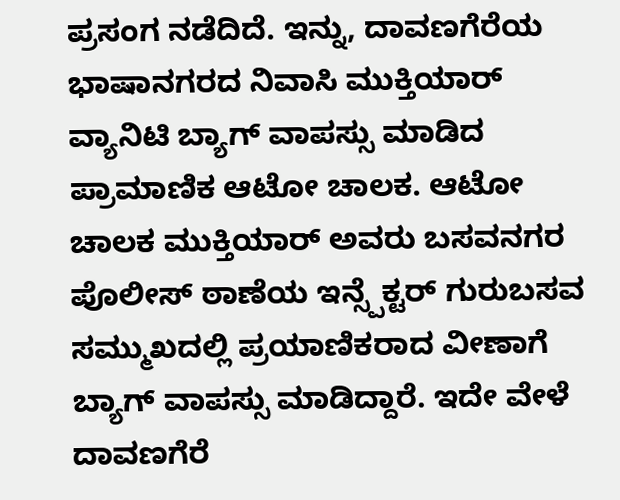ಪ್ರಸಂಗ ನಡೆದಿದೆ. ಇನ್ನು, ದಾವಣಗೆರೆಯ ಭಾಷಾನಗರದ ನಿವಾಸಿ ಮುಕ್ತಿಯಾರ್ ವ್ಯಾನಿಟಿ ಬ್ಯಾಗ್ ವಾಪಸ್ಸು ಮಾಡಿದ ಪ್ರಾಮಾಣಿಕ ಆಟೋ ಚಾಲಕ. ಆಟೋ ಚಾಲಕ ಮುಕ್ತಿಯಾರ್ ಅವರು ಬಸವನಗರ ಪೊಲೀಸ್ ಠಾಣೆಯ ಇನ್ಸ್ಪೆಕ್ಟರ್ ಗುರುಬಸವ ಸಮ್ಮುಖದಲ್ಲಿ ಪ್ರಯಾಣಿಕರಾದ ವೀಣಾಗೆ ಬ್ಯಾಗ್ ವಾಪಸ್ಸು ಮಾಡಿದ್ದಾರೆ. ಇದೇ ವೇಳೆ ದಾವಣಗೆರೆ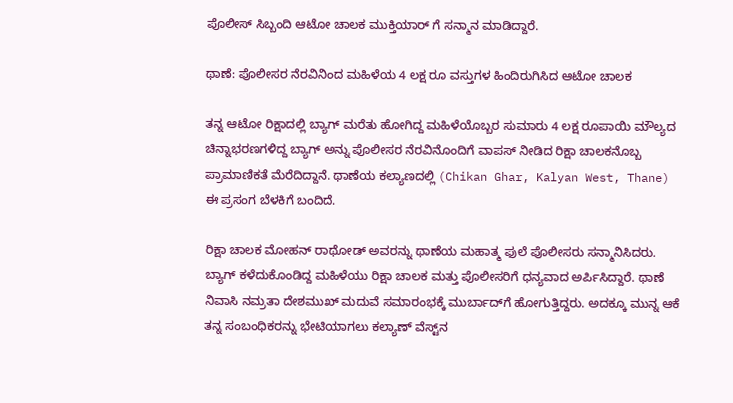ಪೊಲೀಸ್ ಸಿಬ್ಬಂದಿ ಆಟೋ ಚಾಲಕ ಮುಕ್ತಿಯಾರ್ ಗೆ ಸನ್ಮಾನ ಮಾಡಿದ್ದಾರೆ.

ಥಾಣೆ: ಪೊಲೀಸರ ನೆರವಿನಿಂದ ಮಹಿಳೆಯ 4 ಲಕ್ಷ ರೂ ವಸ್ತುಗಳ ಹಿಂದಿರುಗಿಸಿದ ಆಟೋ ಚಾಲಕ

ತನ್ನ ಆಟೋ ರಿಕ್ಷಾದಲ್ಲಿ ಬ್ಯಾಗ್ ಮರೆತು ಹೋಗಿದ್ದ ಮಹಿಳೆಯೊಬ್ಬರ ಸುಮಾರು 4 ಲಕ್ಷ ರೂಪಾಯಿ ಮೌಲ್ಯದ ಚಿನ್ನಾಭರಣಗಳಿದ್ದ ಬ್ಯಾಗ್ ಅನ್ನು ಪೊಲೀಸರ ನೆರವಿನೊಂದಿಗೆ ವಾಪಸ್ ನೀಡಿದ ರಿಕ್ಷಾ ಚಾಲಕನೊಬ್ಬ ಪ್ರಾಮಾಣಿಕತೆ ಮೆರೆದಿದ್ದಾನೆ. ಥಾಣೆಯ ಕಲ್ಯಾಣದಲ್ಲಿ (Chikan Ghar, Kalyan West, Thane) ಈ ಪ್ರಸಂಗ ಬೆಳಕಿಗೆ ಬಂದಿದೆ.

ರಿಕ್ಷಾ ಚಾಲಕ ಮೋಹನ್ ರಾಥೋಡ್ ಅವರನ್ನು ಥಾಣೆಯ ಮಹಾತ್ಮ ಫುಲೆ ಪೊಲೀಸರು ಸನ್ಮಾನಿಸಿದರು. ಬ್ಯಾಗ್ ಕಳೆದುಕೊಂಡಿದ್ದ ಮಹಿಳೆಯು ರಿಕ್ಷಾ ಚಾಲಕ ಮತ್ತು ಪೊಲೀಸರಿಗೆ ಧನ್ಯವಾದ ಅರ್ಪಿಸಿದ್ದಾರೆ. ಥಾಣೆ ನಿವಾಸಿ ನಮ್ರತಾ ದೇಶಮುಖ್ ಮದುವೆ ಸಮಾರಂಭಕ್ಕೆ ಮುರ್ಬಾದ್‌ಗೆ ಹೋಗುತ್ತಿದ್ದರು. ಅದಕ್ಕೂ ಮುನ್ನ ಆಕೆ ತನ್ನ ಸಂಬಂಧಿಕರನ್ನು ಭೇಟಿಯಾಗಲು ಕಲ್ಯಾಣ್ ವೆಸ್ಟ್‌ನ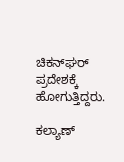ಚಿಕನ್‌ಘರ್ ಪ್ರದೇಶಕ್ಕೆ ಹೋಗುತ್ತಿದ್ದರು.

ಕಲ್ಯಾಣ್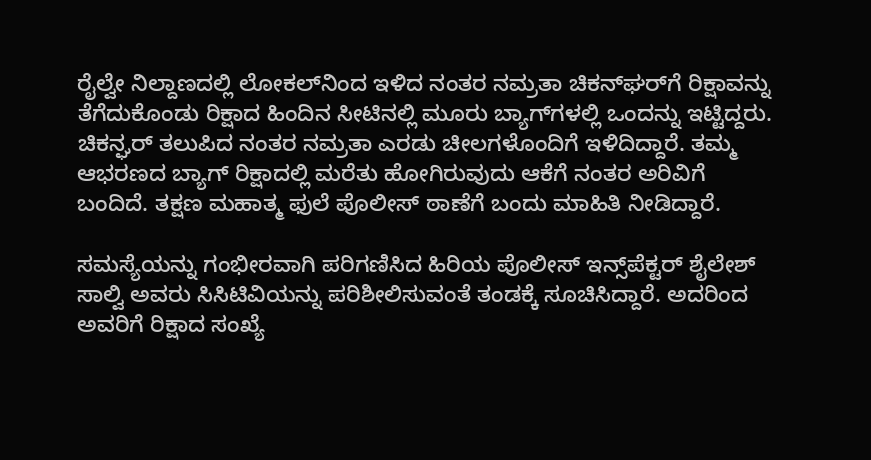ರೈಲ್ವೇ ನಿಲ್ದಾಣದಲ್ಲಿ ಲೋಕಲ್‌ನಿಂದ ಇಳಿದ ನಂತರ ನಮ್ರತಾ ಚಿಕನ್‌ಘರ್‌ಗೆ ರಿಕ್ಷಾವನ್ನು ತೆಗೆದುಕೊಂಡು ರಿಕ್ಷಾದ ಹಿಂದಿನ ಸೀಟಿನಲ್ಲಿ ಮೂರು ಬ್ಯಾಗ್‌ಗಳಲ್ಲಿ ಒಂದನ್ನು ಇಟ್ಟಿದ್ದರು. ಚಿಕನ್ಘರ್ ತಲುಪಿದ ನಂತರ ನಮ್ರತಾ ಎರಡು ಚೀಲಗಳೊಂದಿಗೆ ಇಳಿದಿದ್ದಾರೆ. ತಮ್ಮ ಆಭರಣದ ಬ್ಯಾಗ್ ರಿಕ್ಷಾದಲ್ಲಿ ಮರೆತು ಹೋಗಿರುವುದು ಆಕೆಗೆ ನಂತರ ಅರಿವಿಗೆ ಬಂದಿದೆ. ತಕ್ಷಣ ಮಹಾತ್ಮ ಫುಲೆ ಪೊಲೀಸ್ ಠಾಣೆಗೆ ಬಂದು ಮಾಹಿತಿ ನೀಡಿದ್ದಾರೆ.

ಸಮಸ್ಯೆಯನ್ನು ಗಂಭೀರವಾಗಿ ಪರಿಗಣಿಸಿದ ಹಿರಿಯ ಪೊಲೀಸ್ ಇನ್ಸ್‌ಪೆಕ್ಟರ್ ಶೈಲೇಶ್ ಸಾಲ್ವಿ ಅವರು ಸಿಸಿಟಿವಿಯನ್ನು ಪರಿಶೀಲಿಸುವಂತೆ ತಂಡಕ್ಕೆ ಸೂಚಿಸಿದ್ದಾರೆ. ಅದರಿಂದ ಅವರಿಗೆ ರಿಕ್ಷಾದ ಸಂಖ್ಯೆ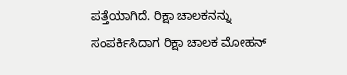ಪತ್ತೆಯಾಗಿದೆ. ರಿಕ್ಷಾ ಚಾಲಕನನ್ನು ಸಂಪರ್ಕಿಸಿದಾಗ ರಿಕ್ಷಾ ಚಾಲಕ ಮೋಹನ್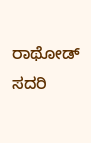ರಾಥೋಡ್ ಸದರಿ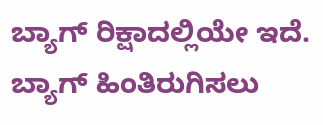ಬ್ಯಾಗ್ ರಿಕ್ಷಾದಲ್ಲಿಯೇ ಇದೆ. ಬ್ಯಾಗ್ ಹಿಂತಿರುಗಿಸಲು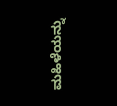ಮಹಿಳೆಯನ್ನು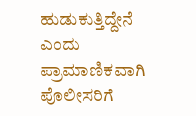ಹುಡುಕುತ್ತಿದ್ದೇನೆ ಎಂದು ಪ್ರಾಮಾಣಿಕವಾಗಿ ಪೊಲೀಸರಿಗೆ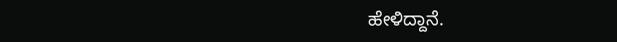ಹೇಳಿದ್ದಾನೆ.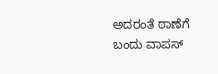ಅದರಂತೆ ಠಾಣೆಗೆ ಬಂದು ವಾಪಸ್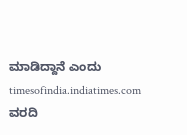ಮಾಡಿದ್ದಾನೆ ಎಂದು timesofindia.indiatimes.com ವರದಿ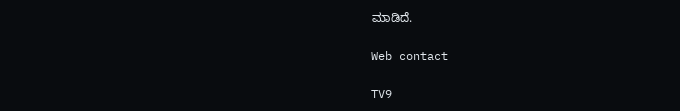ಮಾಡಿದೆ.

Web contact

TV9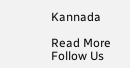Kannada

Read More
Follow Us